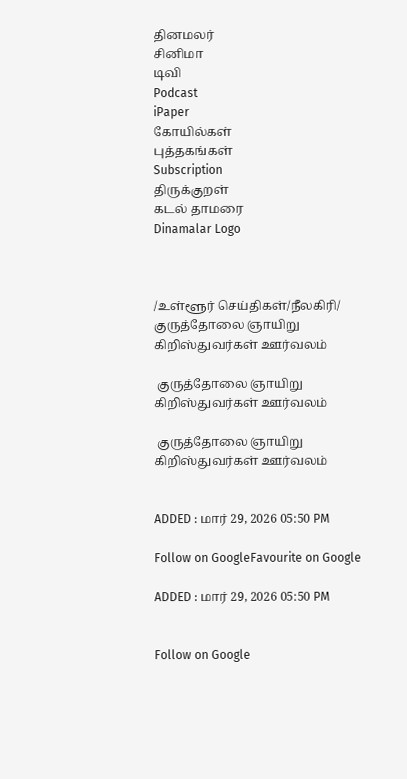தினமலர்
சினிமா
டிவி
Podcast
iPaper
கோயில்கள்
புத்தகங்கள்
Subscription
திருக்குறள்
கடல் தாமரை
Dinamalar Logo



/உள்ளூர் செய்திகள்/நீலகிரி/ குருத்தோலை ஞாயிறு கிறிஸ்துவர்கள் ஊர்வலம்

 குருத்தோலை ஞாயிறு கிறிஸ்துவர்கள் ஊர்வலம்

 குருத்தோலை ஞாயிறு கிறிஸ்துவர்கள் ஊர்வலம்


ADDED : மார் 29, 2026 05:50 PM

Follow on GoogleFavourite on Google

ADDED : மார் 29, 2026 05:50 PM


Follow on Google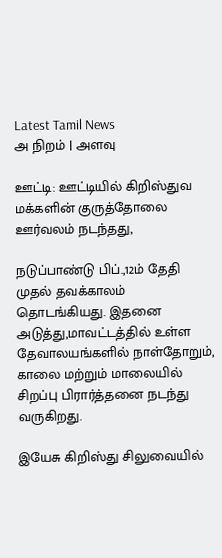Latest Tamil News
அ நிறம் | அளவு

ஊட்டி: ஊட்டியில் கிறிஸ்துவ மக்களின் குருத்தோலை ஊர்வலம் நடந்தது,

நடுப்பாண்டு பிப்.,12ம் தேதி முதல் தவக்காலம் தொடங்கியது. இதனை அடுத்து,மாவட்டத்தில் உள்ள தேவாலயங்களில் நாள்தோறும், காலை மற்றும் மாலையில் சிறப்பு பிரார்த்தனை நடந்து வருகிறது.

இயேசு கிறிஸ்து சிலுவையில்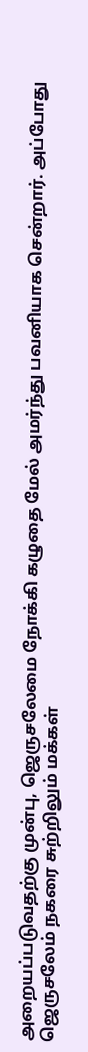அறையப்படுவதற்கு முன்பு, ஜெருசலேமை நோக்கி கழுதை மேல் அமர்ந்து பவனியாக சென்றார். அப்போது ஜெருசலேம் நகரை சுற்றிலும் மக்கள்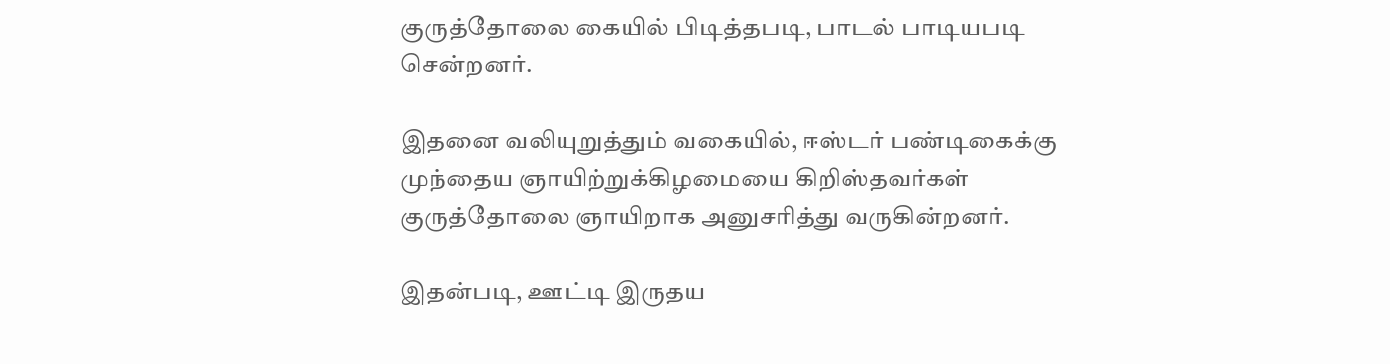குருத்தோலை கையில் பிடித்தபடி, பாடல் பாடியபடி சென்றனர்.

இதனை வலியுறுத்தும் வகையில், ஈஸ்டர் பண்டிகைக்கு முந்தைய ஞாயிற்றுக்கிழமையை கிறிஸ்தவர்கள் குருத்தோலை ஞாயிறாக அனுசரித்து வருகின்றனர்.

இதன்படி, ஊட்டி இருதய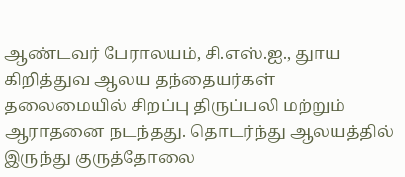ஆண்டவர் பேராலயம், சி.எஸ்.ஐ., துாய கிறித்துவ ஆலய தந்தையர்கள் தலைமையில் சிறப்பு திருப்பலி மற்றும் ஆராதனை நடந்தது. தொடர்ந்து ஆலயத்தில் இருந்து குருத்தோலை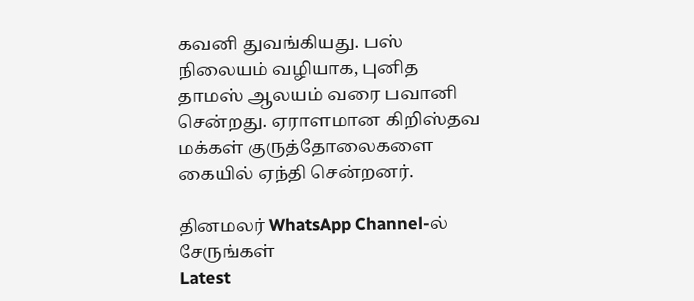கவனி துவங்கியது. பஸ் நிலையம் வழியாக, புனித தாமஸ் ஆலயம் வரை பவானி சென்றது. ஏராளமான கிறிஸ்தவ மக்கள் குருத்தோலைகளை கையில் ஏந்தி சென்றனர்.

தினமலர் WhatsApp Channel-ல் சேருங்கள்
Latest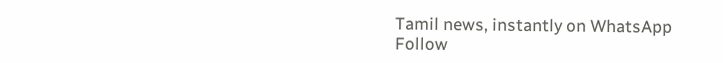Tamil news, instantly on WhatsApp
Follow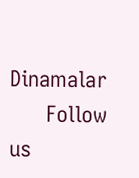Dinamalar
      Follow us